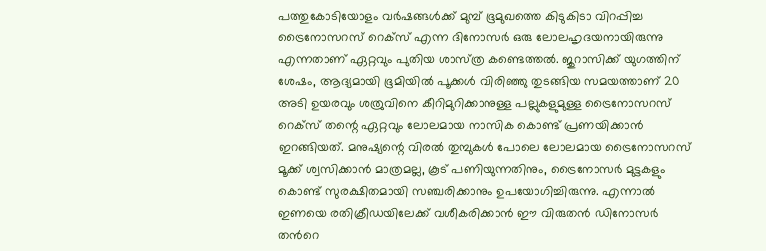പത്തുകോടിയോളം വര്‍ഷങ്ങള്‍ക്ക് മുമ്പ് ഭൂമുഖത്തെ കിടുകിടാ വിറപ്പിച്ച ട്രൈനോസറസ് റെക്‌സ് എന്ന ദിനോസര്‍ ഒരു ലോലഹൃദയനായിരുന്നു എന്നതാണ് ഏറ്റവും പുതിയ ശാസ്‌ത്ര കണ്ടെത്തല്‍. ജുറാസിക്ക് യുഗത്തിന് ശേഷം, ആദ്യമായി ഭൂമിയില്‍ പൂക്കള്‍ വിരിഞ്ഞു തുടങ്ങിയ സമയത്താണ് 20 അടി ഉയരവും ശത്രുവിനെ കീറിമുറിക്കാനുള്ള പല്ലുകളുമുള്ള ട്രൈനോസറസ് റെക്‌സ് തന്റെ ഏറ്റവും ലോലമായ നാസിക കൊണ്ട് പ്രണയിക്കാന്‍ ഇറങ്ങിയത്. മനുഷ്യന്റെ വിരല്‍ തുമ്പുകള്‍ പോലെ ലോലമായ ട്രൈനോസറസ് മൂക്ക് ശ്വസിക്കാന്‍ മാത്രമല്ല, കൂട് പണിയുന്നതിനും, ട്രൈനോസര്‍ മുട്ടകളും കൊണ്ട് സുരക്ഷിതമായി സഞ്ചരിക്കാനും ഉപയോഗിച്ചിരുന്നു. എന്നാല്‍ ഇണയെ രതിക്രീഡയിലേക്ക് വശീകരിക്കാന്‍ ഈ വിരുതന്‍ ഡിനോസര്‍ തന്‍റെ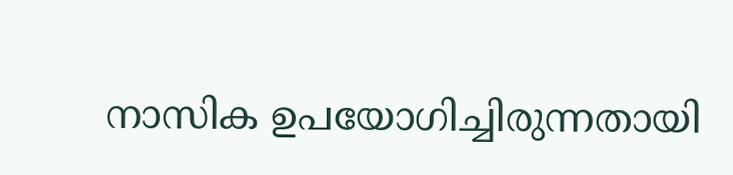നാസിക ഉപയോഗിച്ചിരുന്നതായി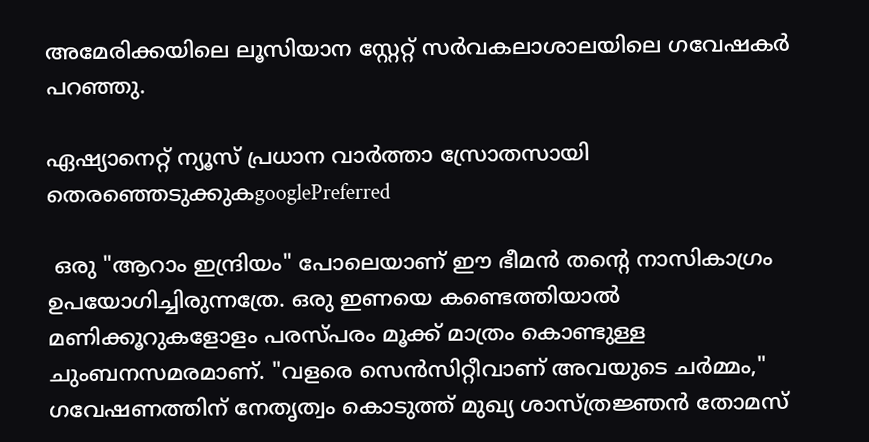അമേരിക്കയിലെ ലൂസിയാന സ്റ്റേറ്റ് സര്‍വകലാശാലയിലെ ഗവേഷകര്‍ പറഞ്ഞു.

ഏഷ്യാനെറ്റ് ന്യൂസ് പ്രധാന വാർത്താ സ്രോതസായി തെരഞ്ഞെടുക്കുകgooglePreferred

 ഒരു "ആറാം ഇന്ദ്രിയം" പോലെയാണ് ഈ ഭീമന്‍ തന്‍റെ നാസികാഗ്രം ഉപയോഗിച്ചിരുന്നത്രേ. ഒരു ഇണയെ കണ്ടെത്തിയാല്‍ മണിക്കൂറുകളോളം പരസ്‌പരം മൂക്ക് മാത്രം കൊണ്ടുള്ള ചുംബനസമരമാണ്. "വളരെ സെന്‍സിറ്റീവാണ് അവയുടെ ചര്‍മ്മം," ഗവേഷണത്തിന് നേതൃത്വം കൊടുത്ത് മുഖ്യ ശാസ്‌ത്രജ്ഞന്‍ തോമസ്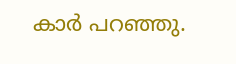കാര്‍ പറഞ്ഞു.